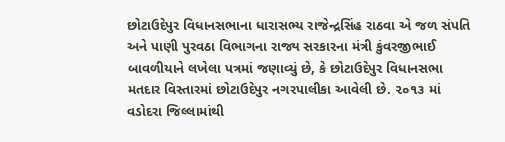છોટાઉદેપુર વિધાનસભાના ધારાસભ્ય રાજેન્દ્રસિંહ રાઠવા એ જળ સંપતિ અને પાણી પુરવઠા વિભાગના રાજ્ય સરકારના મંત્રી કુંવરજીભાઈ બાવળીયાને લખેલા પત્રમાં જણાવ્યું છે, કે છોટાઉદેપુર વિધાનસભા મતદાર વિસ્તારમાં છોટાઉદેપુર નગરપાલીકા આવેલી છે. ૨૦૧૩ માં વડોદરા જિલ્લામાંથી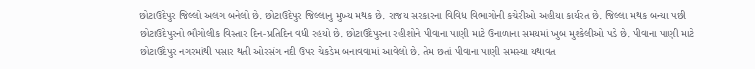છોટાઉદેપુર જિલ્લો અલગ બનેલો છે. છોટાઉદેપુર જિલ્લાનુ મુખ્ય મથક છે. રાજય સરકારના વિવિધ વિભાગોની કચેરીઓ અહીયા કાર્યરત છે. જિલ્લા મથક બન્યા પછી છોટાઉદેપુરનો ભૌગોલીક વિસ્તાર દિન-પ્રતિદિન વધી રહયો છે. છોટાઉદેપુરના રહીશોને પીવાના પાણી માટે ઉનાળાના સમયમાં ખુબ મુશ્કેલીઓ પડે છે. પીવાના પાણી માટે છોટાઉદેપુર નગરમાંથી પસાર થતી ઓરસંગ નદી ઉપર ચેકડેમ બનાવવામાં આવેલો છે. તેમ છતાં પીવાના પાણી સમસ્યા યથાવત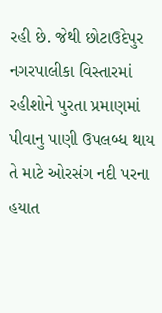રહી છે. જેથી છોટાઉદેપુર નગરપાલીકા વિસ્તારમાં રહીશોને પુરતા પ્રમાણમાં પીવાનુ પાણી ઉપલબ્ધ થાય તે માટે ઓરસંગ નદી પરના હયાત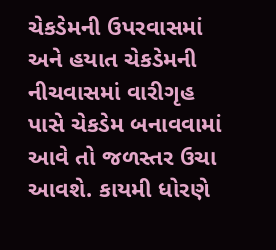ચેકડેમની ઉપરવાસમાં અને હયાત ચેકડેમની નીચવાસમાં વારીગૃહ પાસે ચેકડેમ બનાવવામાં આવે તો જળસ્તર ઉચા આવશે. કાયમી ધોરણે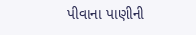પીવાના પાણીની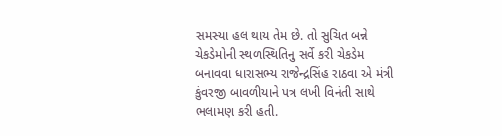સમસ્યા હલ થાય તેમ છે. તો સુચિત બન્ને ચેકડેમોની સ્થળસ્થિતિનુ સર્વે કરી ચેકડેમ બનાવવા ધારાસભ્ય રાજેન્દ્રસિંહ રાઠવા એ મંત્રી કુંવરજી બાવળીયાને પત્ર લખી વિનંતી સાથે ભલામણ કરી હતી.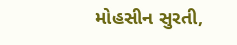મોહસીન સુરતી,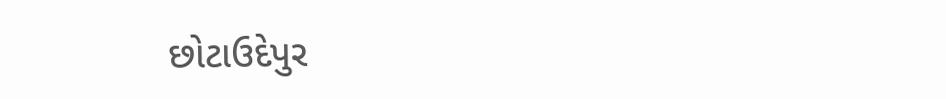છોટાઉદેપુર